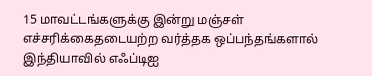15 மாவட்டங்களுக்கு இன்று மஞ்சள் எச்சரிக்கைதடையற்ற வர்த்தக ஒப்பந்தங்களால் இந்தியாவில் எஃப்டிஐ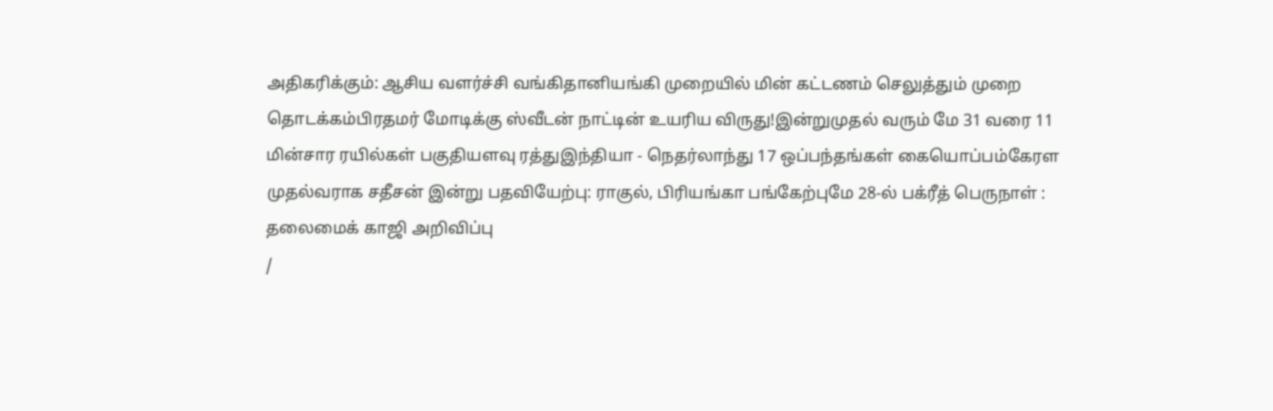அதிகரிக்கும்: ஆசிய வளர்ச்சி வங்கிதானியங்கி முறையில் மின் கட்டணம் செலுத்தும் முறை தொடக்கம்பிரதமர் மோடிக்கு ஸ்வீடன் நாட்டின் உயரிய விருது!இன்றுமுதல் வரும் மே 31 வரை 11 மின்சார ரயில்கள் பகுதியளவு ரத்துஇந்தியா - நெதர்லாந்து 17 ஒப்பந்தங்கள் கையொப்பம்கேரள முதல்வராக சதீசன் இன்று பதவியேற்பு: ராகுல், பிரியங்கா பங்கேற்புமே 28-ல் பக்ரீத் பெருநாள் : தலைமைக் காஜி அறிவிப்பு
/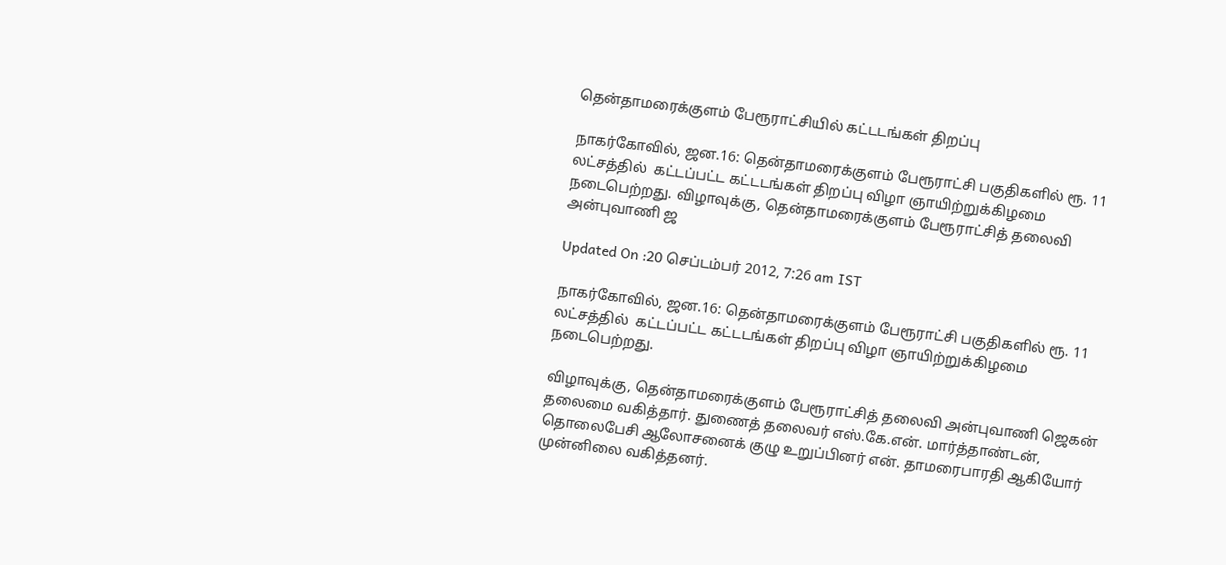தென்தாமரைக்குளம் பேரூராட்சியில் கட்டடங்கள் திறப்பு

நாகர்கோவில், ஜன.16: தென்தாமரைக்குளம் பேரூராட்சி பகுதிகளில் ரூ. 11 லட்சத்தில்  கட்டப்பட்ட கட்டடங்கள் திறப்பு விழா ஞாயிற்றுக்கிழமை நடைபெற்றது. விழாவுக்கு, தென்தாமரைக்குளம் பேரூராட்சித் தலைவி அன்புவாணி ஜ

Updated On :20 செப்டம்பர் 2012, 7:26 am IST

நாகர்கோவில், ஜன.16: தென்தாமரைக்குளம் பேரூராட்சி பகுதிகளில் ரூ. 11 லட்சத்தில்  கட்டப்பட்ட கட்டடங்கள் திறப்பு விழா ஞாயிற்றுக்கிழமை நடைபெற்றது.

விழாவுக்கு, தென்தாமரைக்குளம் பேரூராட்சித் தலைவி அன்புவாணி ஜெகன் தலைமை வகித்தார். துணைத் தலைவர் எஸ்.கே.என். மார்த்தாண்டன், தொலைபேசி ஆலோசனைக் குழு உறுப்பினர் என். தாமரைபாரதி ஆகியோர் முன்னிலை வகித்தனர்.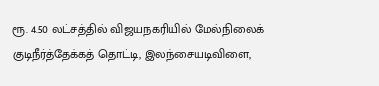ரூ. 4.50 லட்சத்தில் விஜயநகரியில் மேல்நிலைக் குடிநீர்த்தேக்கத் தொட்டி, இலந்சையடிவிளை,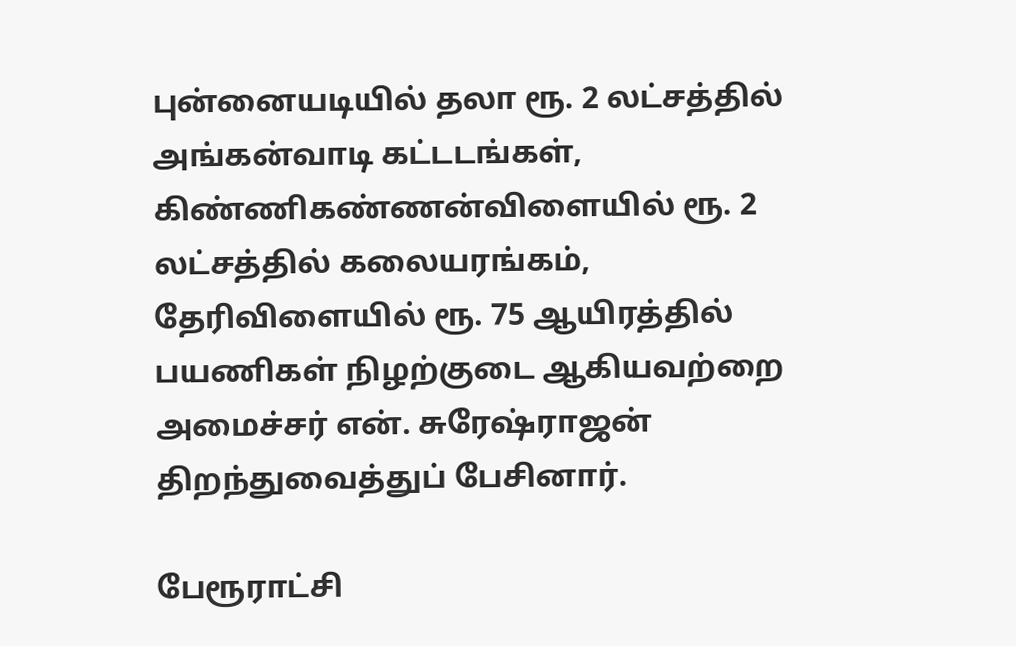புன்னையடியில் தலா ரூ. 2 லட்சத்தில் அங்கன்வாடி கட்டடங்கள், கிண்ணிகண்ணன்விளையில் ரூ. 2 லட்சத்தில் கலையரங்கம், தேரிவிளையில் ரூ. 75 ஆயிரத்தில் பயணிகள் நிழற்குடை ஆகியவற்றை அமைச்சர் என். சுரேஷ்ராஜன் திறந்துவைத்துப் பேசினார்.

பேரூராட்சி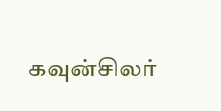கவுன்சிலர்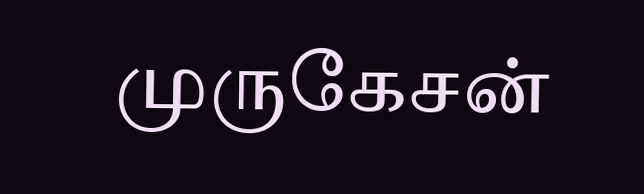முருகேசன்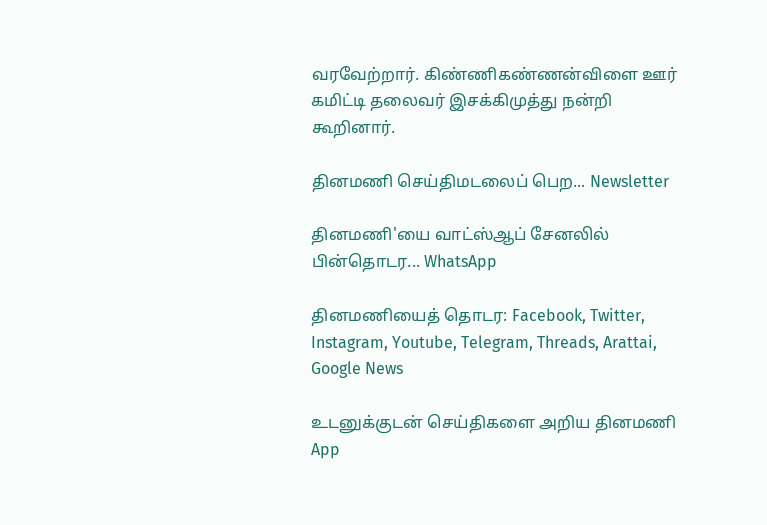வரவேற்றார். கிண்ணிகண்ணன்விளை ஊர் கமிட்டி தலைவர் இசக்கிமுத்து நன்றி கூறினார்.

தினமணி செய்திமடலைப் பெற... Newsletter

தினமணி'யை வாட்ஸ்ஆப் சேனலில் பின்தொடர... WhatsApp

தினமணியைத் தொடர: Facebook, Twitter, Instagram, Youtube, Telegram, Threads, Arattai, Google News

உடனுக்குடன் செய்திகளை அறிய தினமணி App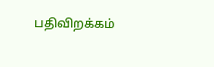பதிவிறக்கம்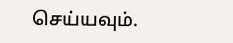செய்யவும்.